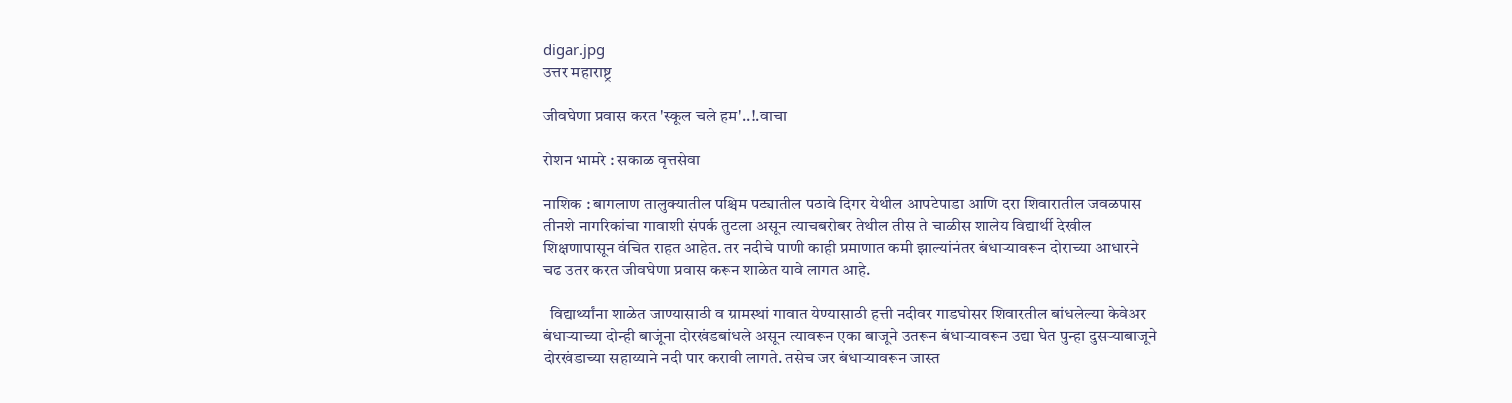digar.jpg
उत्तर महाराष्ट्र

जीवघेणा प्रवास करत 'स्कूल चले हम'..!.वाचा

रोशन भामरे : सकाळ वृत्तसेवा

नाशिक : बागलाण तालुक्यातील पश्चिम पट्यातील पठावे दिगर येथील आपटेपाडा आणि दरा शिवारातील जवळपास तीनशे नागरिकांचा गावाशी संपर्क तुटला असून त्याचबरोबर तेथील तीस ते चाळीस शालेय विद्यार्थी देखील शिक्षणापासून वंचित राहत आहेत. तर नदीचे पाणी काही प्रमाणात कमी झाल्यांनंतर बंधाऱ्यावरून दोराच्या आधारने चढ उतर करत जीवघेणा प्रवास करून शाळेत यावे लागत आहे.

  विद्यार्थ्यांना शाळेत जाण्यासाठी व ग्रामस्थां गावात येण्यासाठी हत्ती नदीवर गाडघोसर शिवारतील बांधलेल्या केवेअर बंधाऱ्याच्या दोन्ही बाजूंना दोरखंडबांधले असून त्यावरून एका बाजूने उतरून बंधाऱ्यावरून उद्या घेत पुन्हा दुसऱ्याबाजूने दोरखंडाच्या सहाय्याने नदी पार करावी लागते. तसेच जर बंधाऱ्यावरून जास्त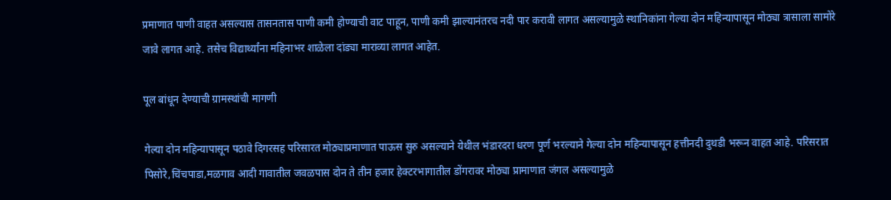प्रमाणात पाणी वाहत असल्यास तासनतास पाणी कमी होण्याची वाट पाहून, पाणी कमी झाल्यानंतरच नदी पार करावी लागत असल्यामुळे स्थानिकांना गेल्या दोन महिन्यापासून मोठ्या त्रासाला सामोरे जावे लागत आहे. तसेच विद्यार्थ्यांना महिनाभर शाळेला दांड्या माराव्या लागत आहेत.

पूल बांधून देण्याची ग्रामस्थांची मागणी

गेल्या दोन महिन्यापासून पठावे दिगरसह परिसारत मोठ्याप्रमाणात पाऊस सुरु असल्याने येथील भंडारदरा धरण पूर्ण भरल्याने गेल्या दोन महिन्यापासून हत्तीनदी दुथडी भरून वाहत आहे. परिसरात पिसोरे,चिंचपाडा,मळगाव आदी गावातील जवळपास दोन ते तीन हजार हेक्टरभागातील डोंगरावर मोठ्या प्रामाणात जंगल असल्यामुळे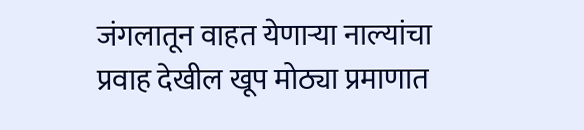जंगलातून वाहत येणाऱ्या नाल्यांचा प्रवाह देखील खूप मोठ्या प्रमाणात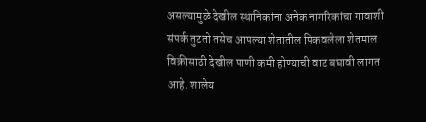असल्यामुळे देखील स्थानिकांना अनेक नागरिकांचा गावाशी संपर्क तुटतो तसेच आपल्या शेतातील पिकवलेला शेतमाल विक्रीसाठी देखील पाणी कमी होण्याची वाट बघावी लागत आहे. शालेय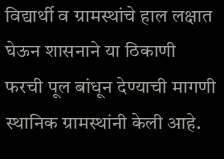विद्यार्थी व ग्रामस्थांचे हाल लक्षात घेऊन शासनाने या ठिकाणी फरची पूल बांधून देण्याची मागणी स्थानिक ग्रामस्थांनी केली आहे.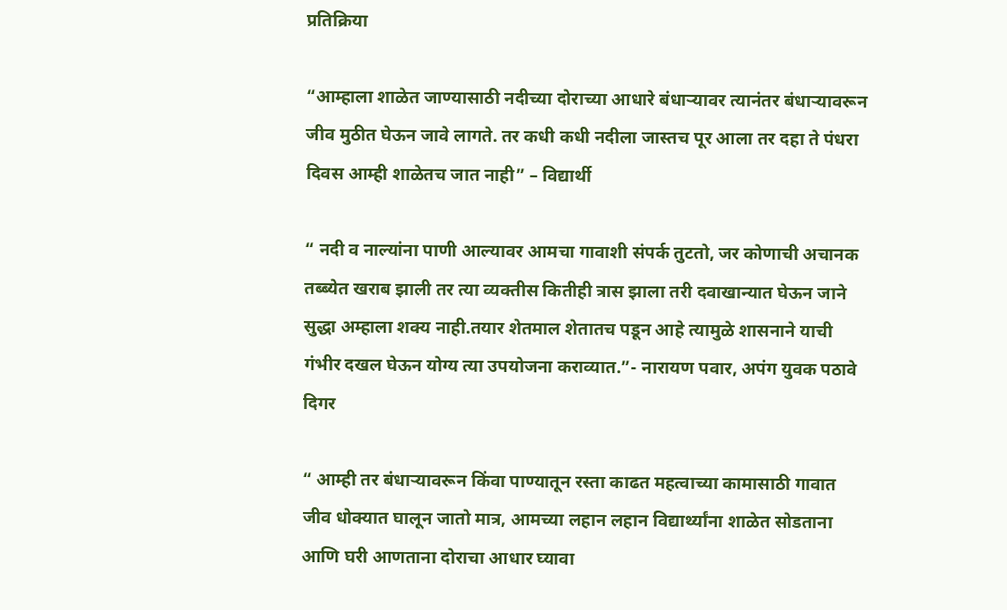प्रतिक्रिया

“आम्हाला शाळेत जाण्यासाठी नदीच्या दोराच्या आधारे बंधाऱ्यावर त्यानंतर बंधाऱ्यावरून जीव मुठीत घेऊन जावे लागते. तर कधी कधी नदीला जास्तच पूर आला तर दहा ते पंधरा दिवस आम्ही शाळेतच जात नाही” – विद्यार्थी

“ नदी व नाल्यांना पाणी आल्यावर आमचा गावाशी संपर्क तुटतो, जर कोणाची अचानक तब्ब्येत खराब झाली तर त्या व्यक्तीस कितीही त्रास झाला तरी दवाखान्यात घेऊन जाने  सुद्धा अम्हाला शक्य नाही.तयार शेतमाल शेतातच पडून आहे त्यामुळे शासनाने याची गंभीर दखल घेऊन योग्य त्या उपयोजना कराव्यात.”- नारायण पवार, अपंग युवक पठावे दिगर

“ आम्ही तर बंधाऱ्यावरून किंवा पाण्यातून रस्ता काढत महत्वाच्या कामासाठी गावात जीव धोक्यात घालून जातो मात्र, आमच्या लहान लहान विद्यार्थ्यांना शाळेत सोडताना आणि घरी आणताना दोराचा आधार घ्यावा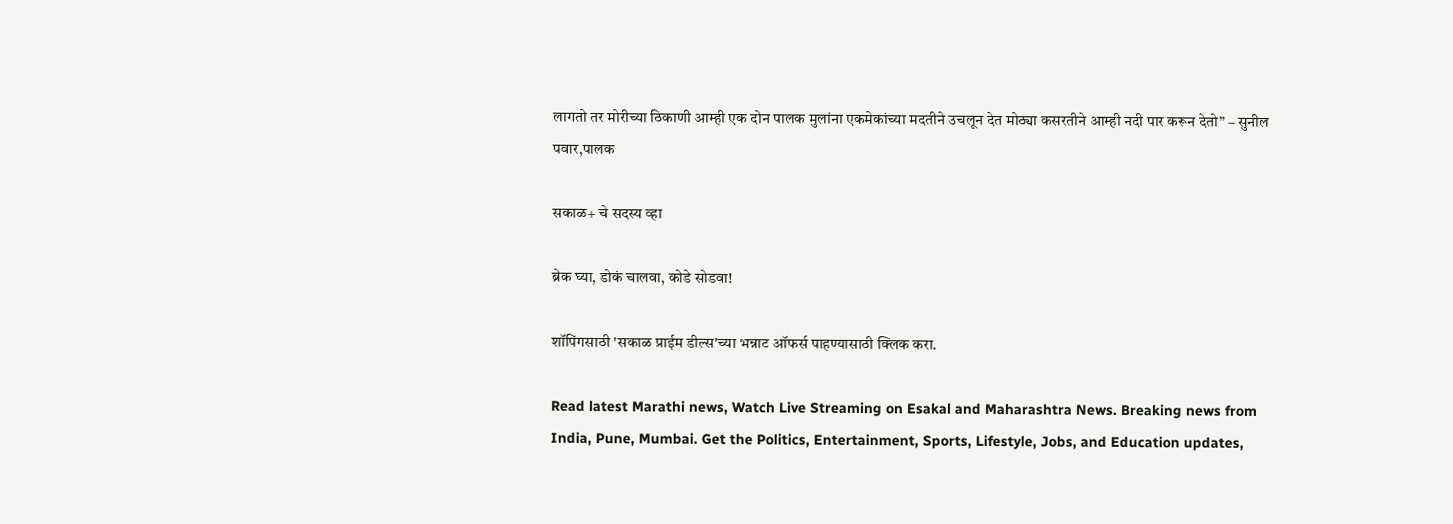लागतो तर मोरीच्या ठिकाणी आम्ही एक दोन पालक मुलांना एकमेकांच्या मदतीने उचलून देत मोठ्या कसरतीने आम्ही नदी पार करून देतो” – सुनील पवार,पालक

सकाळ+ चे सदस्य व्हा

ब्रेक घ्या, डोकं चालवा, कोडे सोडवा!

शॉपिंगसाठी 'सकाळ प्राईम डील्स'च्या भन्नाट ऑफर्स पाहण्यासाठी क्लिक करा.

Read latest Marathi news, Watch Live Streaming on Esakal and Maharashtra News. Breaking news from India, Pune, Mumbai. Get the Politics, Entertainment, Sports, Lifestyle, Jobs, and Education updates,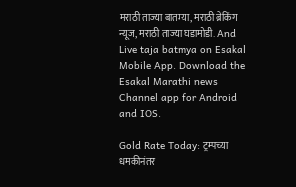मराठी ताज्या बातम्या, मराठी ब्रेकिंग न्यूज, मराठी ताज्या घडामोडी. And Live taja batmya on Esakal Mobile App. Download the Esakal Marathi news Channel app for Android and IOS.

Gold Rate Today: ट्रम्पच्या धमकीनंतर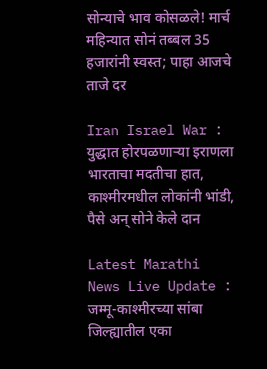सोन्याचे भाव कोसळले! मार्च महिन्यात सोनं तब्बल 35 हजारांनी स्वस्त; पाहा आजचे ताजे दर

Iran Israel War : युद्धात होरपळणाऱ्या इराणला भारताचा मदतीचा हात, काश्मीरमधील लोकांनी भांडी, पैसे अन् सोने केले दान

Latest Marathi News Live Update : जम्मू-काश्मीरच्या सांबा जिल्ह्यातील एका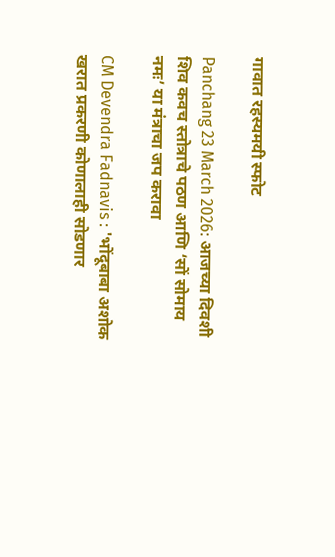गावात रहस्यमयी स्फोट

Panchang 23 March 2026: आजच्या दिवशी शिव कवच स्तोत्राचे पठण आणि ‘सों सोमाय नमः’ या मंत्राचा जप करावा

CM Devendra Fadnavis : 'भोंदूबाबा अशोक खरात प्रकरणी कोणालाही सोडणार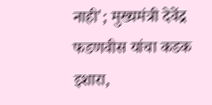नाही'; मुख्यमंत्री देवेंद्र फडणवीस यांचा कडक इशारा,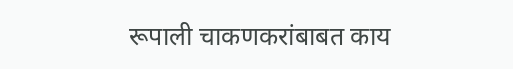रूपाली चाकणकरांबाबत काय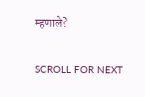म्हणाले?

SCROLL FOR NEXT